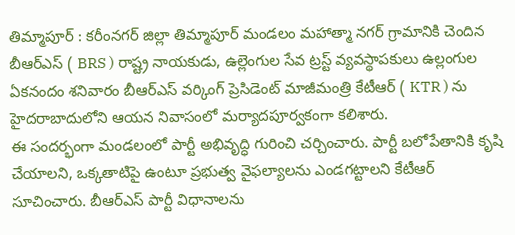తిమ్మాపూర్ : కరీంనగర్ జిల్లా తిమ్మాపూర్ మండలం మహాత్మా నగర్ గ్రామానికి చెందిన బీఆర్ఎస్ ( BRS ) రాష్ట్ర నాయకుడు, ఉల్లెంగుల సేవ ట్రస్ట్ వ్యవస్థాపకులు ఉల్లంగుల ఏకనందం శనివారం బీఆర్ఎస్ వర్కింగ్ ప్రెసిడెంట్ మాజీమంత్రి కేటీఆర్ ( KTR ) ను హైదరాబాదులోని ఆయన నివాసంలో మర్యాదపూర్వకంగా కలిశారు.
ఈ సందర్భంగా మండలంలో పార్టీ అభివృద్ధి గురించి చర్చించారు. పార్టీ బలోపేతానికి కృషి చేయాలని, ఒక్కతాటిపై ఉంటూ ప్రభుత్వ వైఫల్యాలను ఎండగట్టాలని కేటీఆర్ సూచించారు. బీఆర్ఎస్ పార్టీ విధానాలను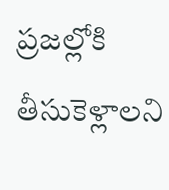ప్రజల్లోకి తీసుకెళ్లాలని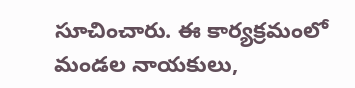సూచించారు. ఈ కార్యక్రమంలో మండల నాయకులు,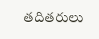తదితరులు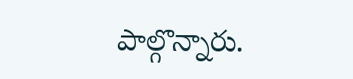పాల్గొన్నారు.